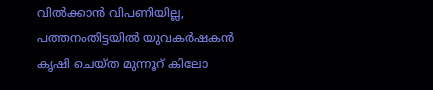വിൽക്കാൻ വിപണിയില്ല, പത്തനംതിട്ടയിൽ യുവകർഷകൻ കൃഷി ചെയ്ത മുന്നൂറ് കിലോ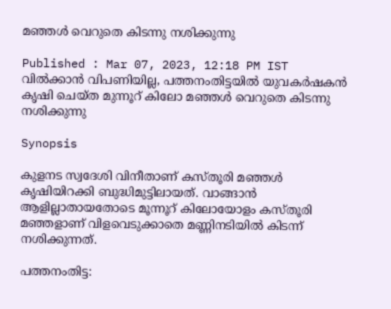മഞ്ഞൾ വെറുതെ കിടന്നു നശിക്കുന്നു

Published : Mar 07, 2023, 12:18 PM IST
വിൽക്കാൻ വിപണിയില്ല, പത്തനംതിട്ടയിൽ യുവകർഷകൻ കൃഷി ചെയ്ത മുന്നൂറ് കിലോ മഞ്ഞൾ വെറുതെ കിടന്നു നശിക്കുന്നു

Synopsis

കുളനട സ്വദേശി വിനീതാണ് കസ്തൂരി മഞ്ഞൾ കൃഷിയിറക്കി ബുദ്ധിമുട്ടിലായത്. വാങ്ങാൻ ആളില്ലാതായതോടെ മൂന്നൂറ് കിലോയോളം കസ്തൂരി മഞ്ഞളാണ് വിളവെടുക്കാതെ മണ്ണിനടിയിൽ കിടന്ന് നശിക്കുന്നത്.

പത്തനംതിട്ട: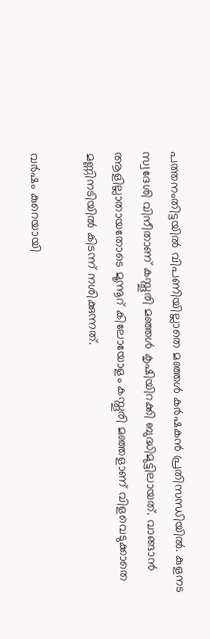പത്തനംതിട്ടയിൽ വിപണിയില്ലാതെ മഞ്ഞൾ കർഷകൻ പ്രതിസന്ധിയിൽ. കുളനട സ്വദേശി വിനീതാണ് കസ്തൂരി മഞ്ഞൾ കൃഷിയിറക്കി ബുദ്ധിമുട്ടിലായത്. വാങ്ങാൻ ആളില്ലാതായതോടെ മൂന്നൂറ് കിലോയോളം കസ്തൂരി മഞ്ഞളാണ് വിളവെടുക്കാതെ മണ്ണിനടിയിൽ കിടന്ന് നശിക്കുന്നത്.

വർഷം കുറെയായി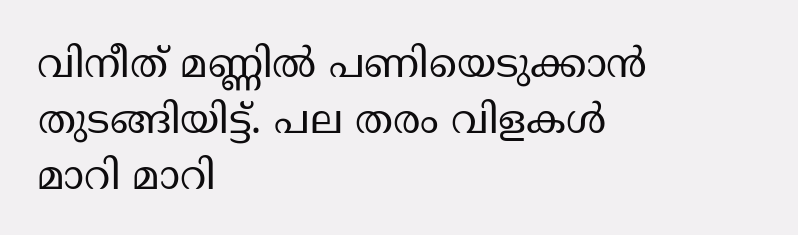വിനീത് മണ്ണിൽ പണിയെടുക്കാൻ തുടങ്ങിയിട്ട്. പല തരം വിളകൾ മാറി മാറി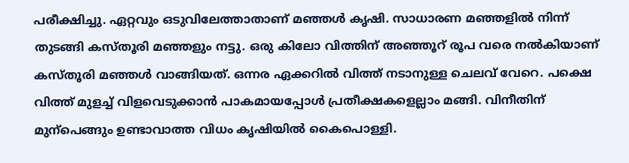പരീക്ഷിച്ചു. ഏറ്റവും ഒടുവിലേത്താതാണ് മഞ്ഞൾ കൃഷി. സാധാരണ മഞ്ഞളിൽ നിന്ന് തുടങ്ങി കസ്തൂരി മഞ്ഞളും നട്ടു. ഒരു കിലോ വിത്തിന് അഞ്ഞൂറ് രൂപ വരെ നൽകിയാണ് കസ്തൂരി മഞ്ഞൾ വാങ്ങിയത്. ഒന്നര ഏക്കറിൽ വിത്ത് നടാനുള്ള ചെലവ് വേറെ. പക്ഷെ വിത്ത് മുളച്ച് വിളവെടുക്കാൻ പാകമായപ്പോൾ പ്രതീക്ഷകളെല്ലാം മങ്ങി. വിനീതിന് മുന്പെങ്ങും ഉണ്ടാവാത്ത വിധം കൃഷിയിൽ കൈപൊള്ളി.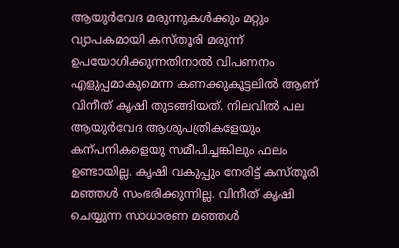ആയുർവേദ മരുന്നുകൾക്കും മറ്റും വ്യാപകമായി കസ്തൂരി മരുന്ന് ഉപയോഗിക്കുന്നതിനാൽ വിപണനം എളുപ്പമാകുമെന്ന കണക്കുകൂട്ടലിൽ ആണ് വിനീത് കൃഷി തുടങ്ങിയത്. നിലവിൽ പല ആയുർവേദ ആശുപത്രികളേയും കന്പനികളെയു സമീപിച്ചങ്കിലും ഫലം ഉണ്ടായില്ല. കൃഷി വകുപ്പും നേരിട്ട് കസ്തൂരി മഞ്ഞൾ സംഭരിക്കുന്നില്ല. വിനീത് കൃഷി ചെയ്യുന്ന സാധാരണ മഞ്ഞൾ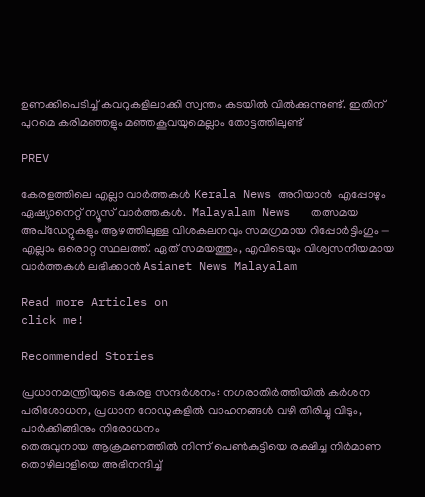ഉണക്കിപെടിച്ച് കവറുകളിലാക്കി സ്വന്തം കടയിൽ വിൽക്കുന്നുണ്ട്. ഇതിന് പുറമെ കരിമഞ്ഞളും മഞ്ഞകൂവയുമെല്ലാം തോട്ടത്തിലുണ്ട്

PREV

കേരളത്തിലെ എല്ലാ വാർത്തകൾ Kerala News അറിയാൻ  എപ്പോഴും ഏഷ്യാനെറ്റ് ന്യൂസ് വാർത്തകൾ.  Malayalam News   തത്സമയ അപ്‌ഡേറ്റുകളും ആഴത്തിലുള്ള വിശകലനവും സമഗ്രമായ റിപ്പോർട്ടിംഗും — എല്ലാം ഒരൊറ്റ സ്ഥലത്ത്. ഏത് സമയത്തും, എവിടെയും വിശ്വസനീയമായ വാർത്തകൾ ലഭിക്കാൻ Asianet News Malayalam

Read more Articles on
click me!

Recommended Stories

പ്രധാനമന്ത്രിയുടെ കേരള സന്ദ‍‌ർശനം: നഗരാതിർത്തിയിൽ ക‍ർശന പരിശോധന, പ്രധാന റോഡുകളിൽ വാഹനങ്ങൾ വഴി തിരിച്ചു വിടും, പാ‍‌ർക്കിങ്ങിനും നിരോധനം
തെരുവുനായ ആക്രമണത്തിൽ നിന്ന് പെണ്‍കുട്ടിയെ രക്ഷിച്ച നിര്‍മാണ തൊഴിലാളിയെ അഭിനന്ദിച്ച്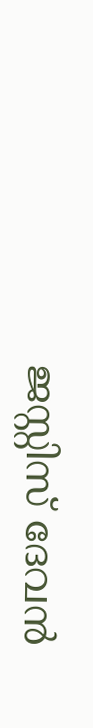ജസ്റ്റിസ് ദേവൻ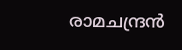രാമചന്ദ്രൻ